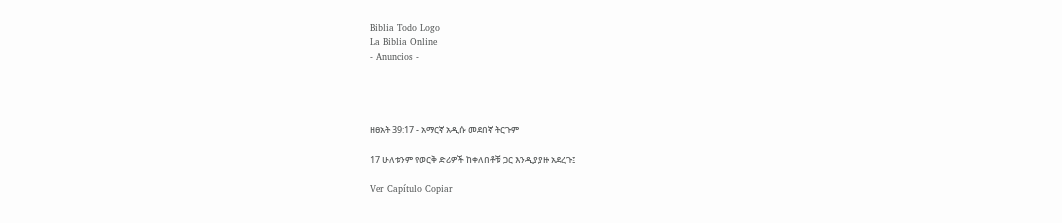Biblia Todo Logo
La Biblia Online
- Anuncios -




ዘፀአት 39:17 - አማርኛ አዲሱ መደበኛ ትርጉም

17 ሁለቱንም የወርቅ ድሪዎች ከቀለበቶቹ ጋር እንዲያያዙ አደረጉ፤

Ver Capítulo Copiar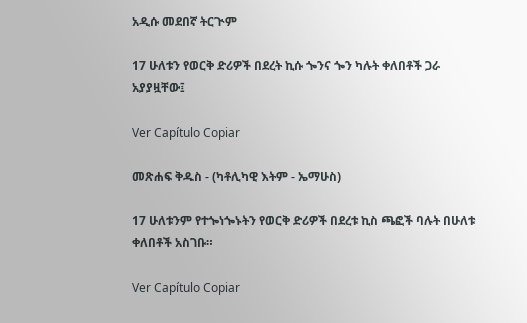አዲሱ መደበኛ ትርጒም

17 ሁለቱን የወርቅ ድሪዎች በደረት ኪሱ ጐንና ጐን ካሉት ቀለበቶች ጋራ አያያዟቸው፤

Ver Capítulo Copiar

መጽሐፍ ቅዱስ - (ካቶሊካዊ እትም - ኤማሁስ)

17 ሁለቱንም የተጐነጐኑትን የወርቅ ድሪዎች በደረቱ ኪስ ጫፎች ባሉት በሁለቱ ቀለበቶች አስገቡ።

Ver Capítulo Copiar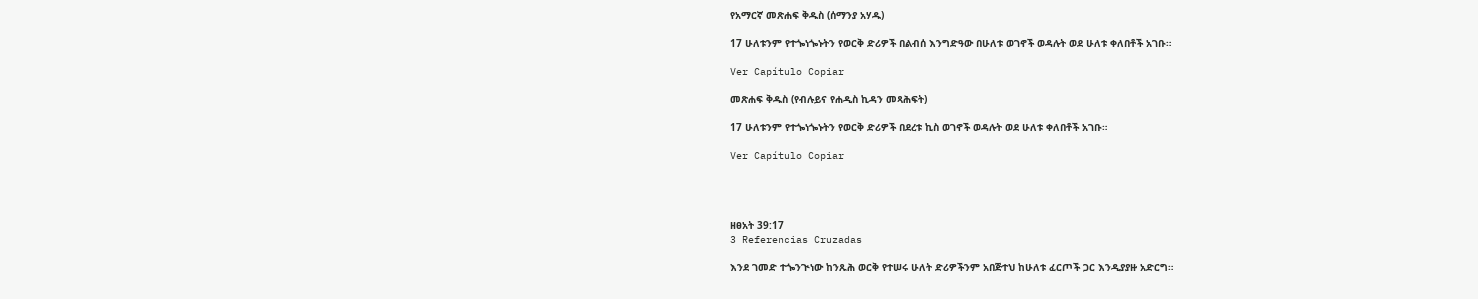የአማርኛ መጽሐፍ ቅዱስ (ሰማንያ አሃዱ)

17 ሁለቱንም የተጐነጐኑትን የወርቅ ድሪዎች በልብሰ እንግድዓው በሁለቱ ወገኖች ወዳሉት ወደ ሁለቱ ቀለበቶች አገቡ።

Ver Capítulo Copiar

መጽሐፍ ቅዱስ (የብሉይና የሐዲስ ኪዳን መጻሕፍት)

17 ሁለቱንም የተጐነጐኑትን የወርቅ ድሪዎች በደረቱ ኪስ ወገኖች ወዳሉት ወደ ሁለቱ ቀለበቶች አገቡ።

Ver Capítulo Copiar




ዘፀአት 39:17
3 Referencias Cruzadas

እንደ ገመድ ተጐንጒነው ከንጹሕ ወርቅ የተሠሩ ሁለት ድሪዎችንም አበጅተህ ከሁለቱ ፈርጦች ጋር እንዲያያዙ አድርግ።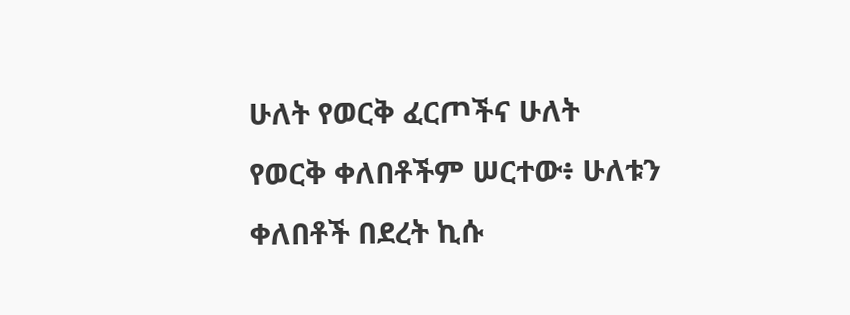ሁለት የወርቅ ፈርጦችና ሁለት የወርቅ ቀለበቶችም ሠርተው፥ ሁለቱን ቀለበቶች በደረት ኪሱ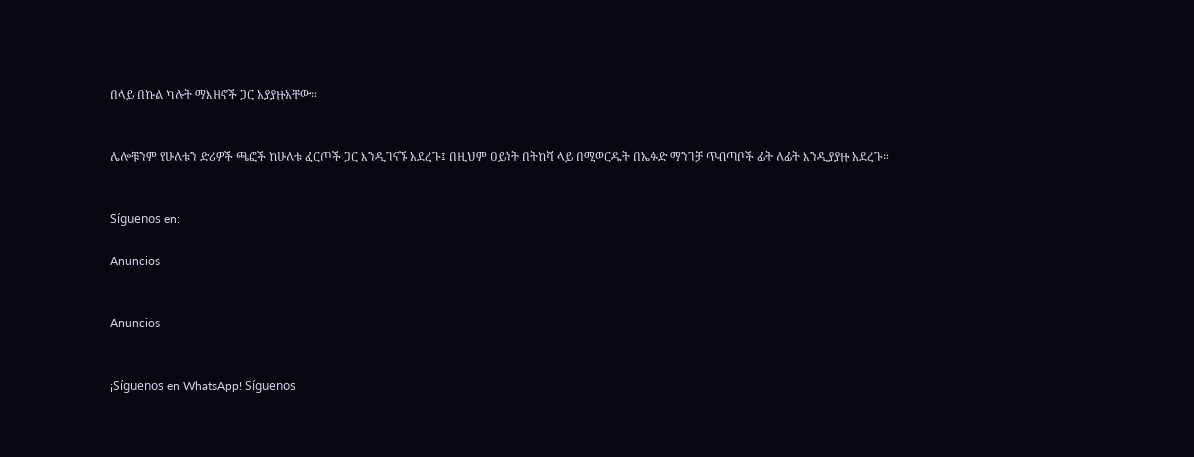በላይ በኩል ካሉት ማእዘኖች ጋር አያያዙአቸው።


ሌሎቹንም የሁለቱን ድሪዎች ጫፎች ከሁለቱ ፈርጦች ጋር እንዲገናኙ አደረጉ፤ በዚህም ዐይነት በትከሻ ላይ በሚወርዱት በኤፉድ ማንገቻ ጥብጣቦች ፊት ለፊት እንዲያያዙ አደረጉ።


Síguenos en:

Anuncios


Anuncios


¡Síguenos en WhatsApp! Síguenos